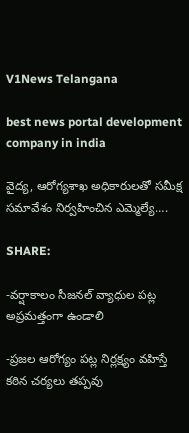V1News Telangana

best news portal development company in india

వైద్య, ఆరోగ్యశాఖ అధికారులతో సమీక్ష సమావేశం నిర్వహించిన ఎమ్మెల్యే….

SHARE:

-వర్షాకాలం సీజనల్ వ్యాధుల పట్ల అప్రమత్తంగా ఉండాలి

-ప్రజల ఆరోగ్యం పట్ల నిర్లక్ష్యం వహిస్తే కఠిన చర్యలు తప్పవు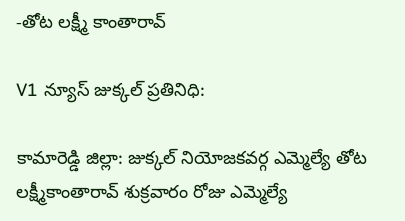-తోట లక్ష్మీ కాంతారావ్

V1 న్యూస్ జుక్కల్ ప్రతినిధి:

కామారెడ్డి జిల్లా: జుక్కల్ నియోజకవర్గ ఎమ్మెల్యే తోట లక్ష్మీకాంతారావ్ శుక్రవారం రోజు ఎమ్మెల్యే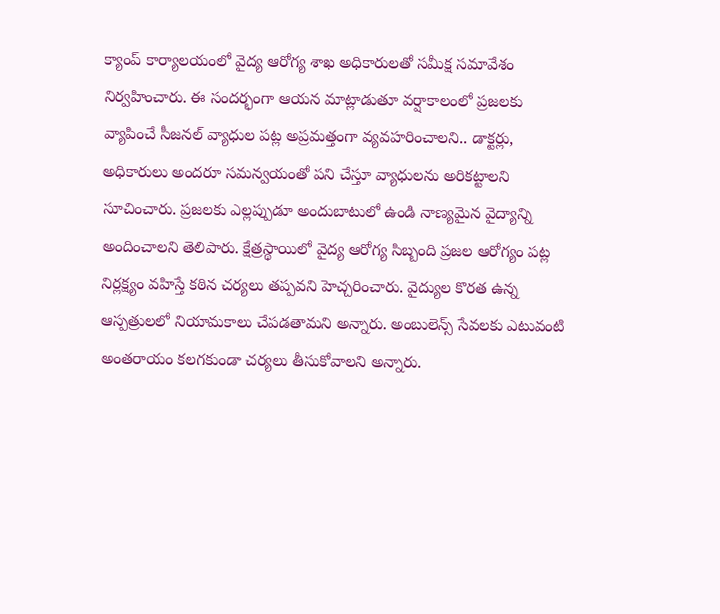క్యాంప్ కార్యాలయంలో వైద్య ఆరోగ్య శాఖ అధికారులతో సమీక్ష సమావేశం నిర్వహించారు. ఈ సందర్భంగా ఆయన మాట్లాడుతూ వర్షాకాలంలో ప్రజలకు వ్యాపించే సీజనల్ వ్యాధుల పట్ల అప్రమత్తంగా వ్యవహరించాలని.. డాక్టర్లు, అధికారులు అందరూ సమన్వయంతో పని చేస్తూ వ్యాధులను అరికట్టాలని సూచించారు. ప్రజలకు ఎల్లప్పుడూ అందుబాటులో ఉండి నాణ్యమైన వైద్యాన్ని అందించాలని తెలిపారు. క్షేత్రస్థాయిలో వైద్య ఆరోగ్య సిబ్బంది ప్రజల ఆరోగ్యం పట్ల నిర్లక్ష్యం వహిస్తే కఠిన చర్యలు తప్పవని హెచ్చరించారు. వైద్యుల కొరత ఉన్న ఆస్పత్రులలో నియామకాలు చేపడతామని అన్నారు. అంబులెన్స్ సేవలకు ఎటువంటి అంతరాయం కలగకుండా చర్యలు తీసుకోవాలని అన్నారు.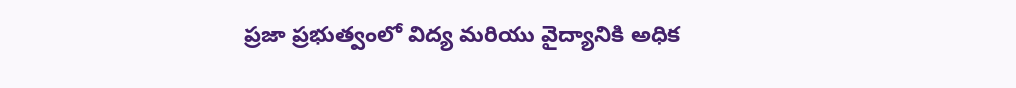ప్రజా ప్రభుత్వంలో విద్య మరియు వైద్యానికి అధిక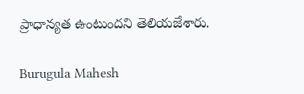ప్రాధాన్యత ఉంటుందని తెలియజేశారు.

Burugula Mahesh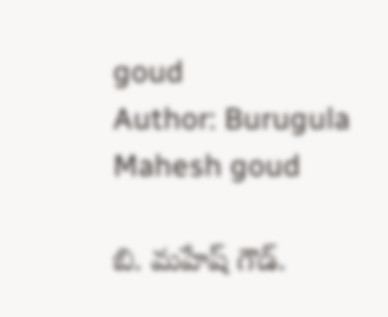goud
Author: Burugula Mahesh goud

బి. మహేష్ గౌడ్.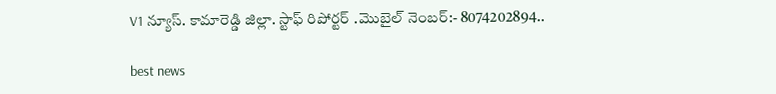V1 న్యూస్. కామారెడ్డి జిల్లా. స్టాఫ్ రిపోర్టర్ .మొబైల్ నెంబర్:- 8074202894..

best news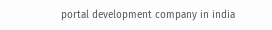portal development company in india